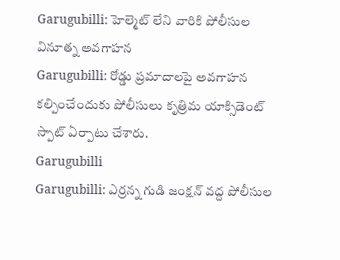Garugubilli: హెల్మెట్ లేని వారికి పోలీసుల వినూత్న అవగాహన
Garugubilli: రోడ్డు ప్రమాదాలపై అవగాహన కల్పించేందుకు పోలీసులు కృత్రిమ యాక్సిడెంట్ స్పాట్ ఏర్పాటు చేశారు.
Garugubilli
Garugubilli: ఎర్రన్న గుడి జంక్షన్ వద్ద పోలీసుల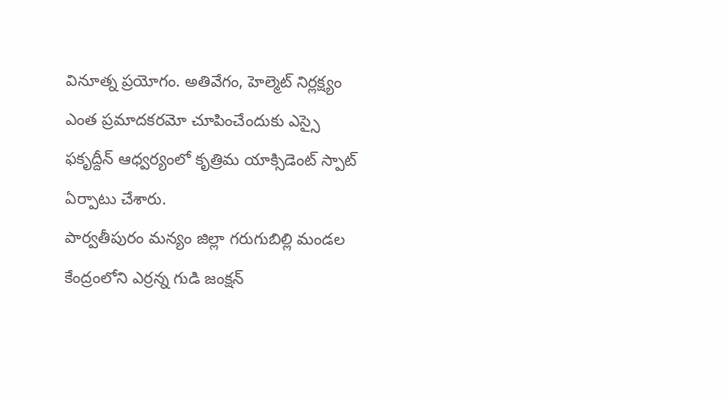వినూత్న ప్రయోగం. అతివేగం, హెల్మెట్ నిర్లక్ష్యం ఎంత ప్రమాదకరమో చూపించేందుకు ఎస్సై ఫకృద్దీన్ ఆధ్వర్యంలో కృత్రిమ యాక్సిడెంట్ స్పాట్ ఏర్పాటు చేశారు.
పార్వతీపురం మన్యం జిల్లా గరుగుబిల్లి మండల కేంద్రంలోని ఎర్రన్న గుడి జంక్షన్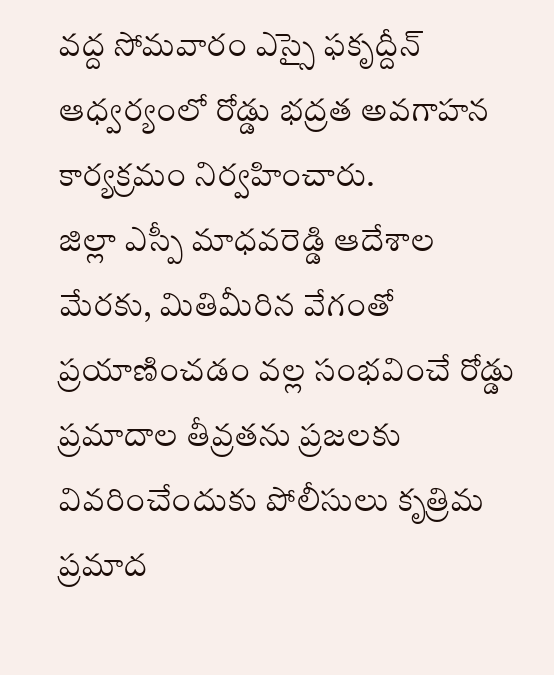వద్ద సోమవారం ఎస్సై ఫకృద్దీన్ ఆధ్వర్యంలో రోడ్డు భద్రత అవగాహన కార్యక్రమం నిర్వహించారు.
జిల్లా ఎస్పీ మాధవరెడ్డి ఆదేశాల మేరకు, మితిమీరిన వేగంతో ప్రయాణించడం వల్ల సంభవించే రోడ్డు ప్రమాదాల తీవ్రతను ప్రజలకు వివరించేందుకు పోలీసులు కృత్రిమ ప్రమాద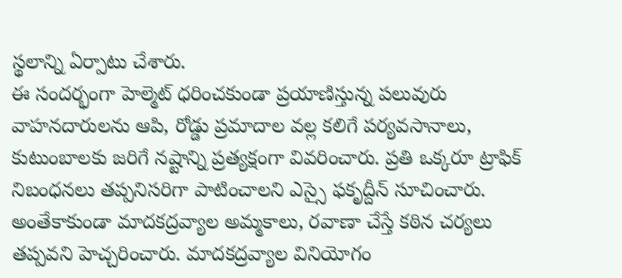స్థలాన్ని ఏర్పాటు చేశారు.
ఈ సందర్భంగా హెల్మెట్ ధరించకుండా ప్రయాణిస్తున్న పలువురు వాహనదారులను ఆపి, రోడ్డు ప్రమాదాల వల్ల కలిగే పర్యవసానాలు, కుటుంబాలకు జరిగే నష్టాన్ని ప్రత్యక్షంగా వివరించారు. ప్రతి ఒక్కరూ ట్రాఫిక్ నిబంధనలు తప్పనిసరిగా పాటించాలని ఎస్సై ఫకృద్దీన్ సూచించారు.
అంతేకాకుండా మాదకద్రవ్యాల అమ్మకాలు, రవాణా చేస్తే కఠిన చర్యలు తప్పవని హెచ్చరించారు. మాదకద్రవ్యాల వినియోగం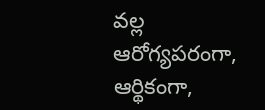వల్ల ఆరోగ్యపరంగా, ఆర్థికంగా,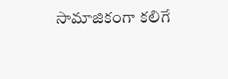సామాజికంగా కలిగే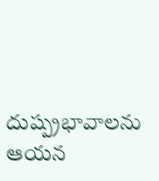దుష్ప్రభావాలను ఆయన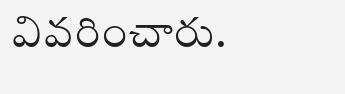వివరించారు.